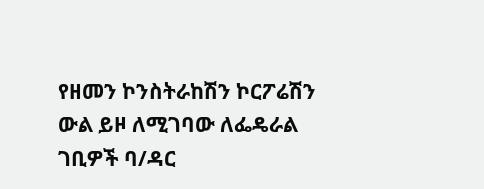የዘመን ኮንስትራከሽን ኮርፖሬሽን ውል ይዞ ለሚገባው ለፌዴራል ገቢዎች ባ/ዳር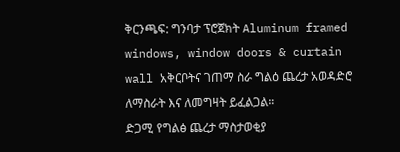ቅርንጫፍ: ግንባታ ፕሮጀክት Aluminum framed windows, window doors & curtain wall አቅርቦትና ገጠማ ስራ ግልዕ ጨረታ አወዳድሮ ለማስራት እና ለመግዛት ይፈልጋል።
ድጋሚ የግልፅ ጨረታ ማስታወቂያ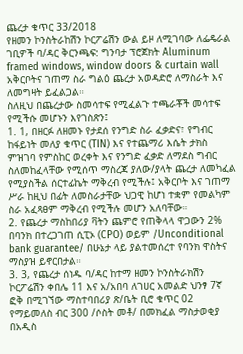ጨረታ ቁጥር 33/2018
የዘመን ኮንስትራከሽን ኮርፖሬሽን ውል ይዞ ለሚገባው ለፌዴራል ገቢዎች ባ/ዳር ቅርንጫፍ: ግንባታ ፕሮጀክት Aluminum framed windows, window doors & curtain wall አቅርቦትና ገጠማ ስራ ግልዕ ጨረታ አወዳድሮ ለማስራት እና ለመግዛት ይፈልጋል።
ስለዚህ በጨረታው ስመሳተፍ የሚፈልጉ ተጫራቾች መሳተፍ የሚችሱ መሆኑን እየገስጽን፤
1. 1, በዘርፉ ለዘመኑ የታደሰ የንግድ ስራ ፈቃድና፣ የግብር ከፋይነት መለያ ቁጥር (TIN) እና የተጨማሪ እሴት ታክስ ምዝገባ የምስከር ወረቀት እና የንግድ ፈቃድ ለማደስ ግብር ስለመከፈላቸው የሚሰጥ ማስረጃ ያለው/ያላት ጨረታ ለመካፈል የሚያስችል ሰርተፊኬት ማቅረብ የሚችሉ፤ አቅርቦት እና ገጠማ ሥራ ከዚህ በፊት ለመስራታቸው ህጋዊ ከሆነ ተቋም የመልካም ስራ አፈጻፀም ማቅረብ የሚችሉ መሆን አለባቸው።
2. የጨረታ ማስከበሪያ ቫትን ጨምሮ የጠቅላላ ዋጋውን 2% በባንክ በተረጋገጠ ሲፒኦ (CPO) ወይም /Unconditional bank guarantee/ በሁኔታ ላይ ያልተመሰረተ የባንክ ዋስትና ማስያዝ ይኖርበታል።
3. 3, የጨረታ ሰነዱ ባ/ዳር ከተማ ዘመን ኮንስትራክሽን ኮርፖሬሽን ቀበሌ 11 እና አ/አበባ ለገሀር አመልድ ህንፃ 7ኛ ፎቅ በሚገኘው ማስተባበሪያ ጽ/ቤት ቢሮ ቁጥር 02 የማይመለስ ብር 300 /ሶስት መቶ/ በመክፈል ማስታወቂያ በአዲስ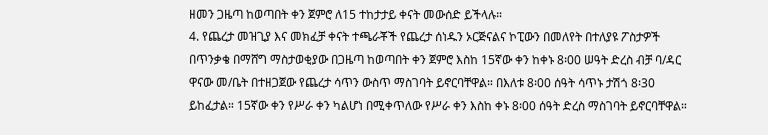ዘመን ጋዜጣ ከወጣበት ቀን ጀምሮ ለ15 ተከታታይ ቀናት መውሰድ ይችላሉ።
4. የጨረታ መዝጊያ እና መክፈቻ ቀናት ተጫራቾች የጨረታ ሰነዱን ኦርጅናልና ኮፒውን በመለየት በተለያዩ ፖስታዎች በጥንቃቄ በማሸግ ማስታወቂያው በጋዜጣ ከወጣበት ቀን ጀምሮ እስከ 15ኛው ቀን ከቀኑ 8፡00 ሠዓት ድረስ ብቻ ባ/ዳር ዋናው መ/ቤት በተዘጋጀው የጨረታ ሳጥን ውስጥ ማስገባት ይኖርባቸዋል። በእለቱ 8፡00 ሰዓት ሳጥኑ ታሽጎ 8፡30 ይከፈታል። 15ኛው ቀን የሥራ ቀን ካልሆነ በሚቀጥለው የሥራ ቀን እስከ ቀኑ 8፡00 ሰዓት ድረስ ማስገባት ይኖርባቸዋል።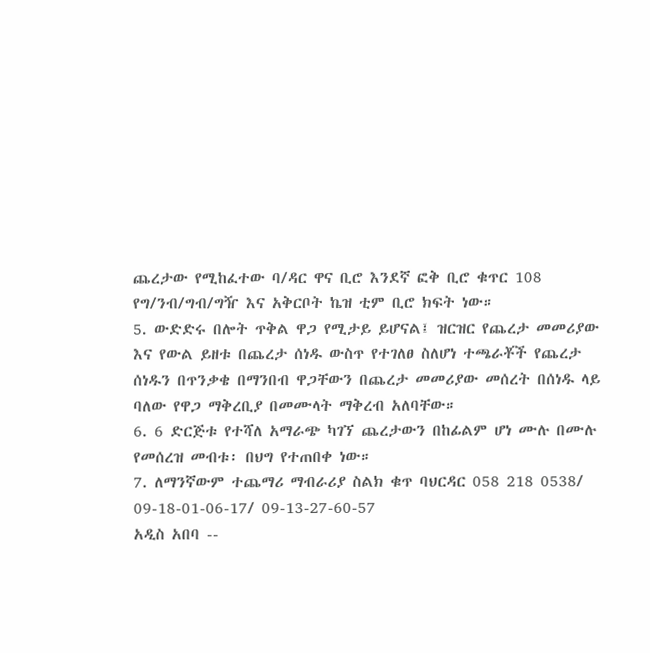ጨረታው የሚከፈተው ባ/ዳር ዋና ቢሮ እንደኛ ፎቅ ቢሮ ቁጥር 108 የግ/ንብ/ግብ/ግዥ እና አቅርቦት ኬዝ ቲም ቢሮ ክፍት ነው።
5. ውድድሩ በሎት ጥቅል ዋጋ የሚታይ ይሆናል፤ ዝርዝር የጨረታ መመሪያው እና የውል ይዘቱ በጨረታ ሰነዱ ውስጥ የተገለፀ ስለሆነ ተጫራቾች የጨረታ ሰነዱን በጥንቃቄ በማንበብ ዋጋቸውን በጨረታ መመሪያው መሰረት በሰነዱ ላይ ባለው የዋጋ ማቅረቢያ በመሙላት ማቅረብ አለባቸው።
6. 6 ድርጅቱ የተሻለ አማራጭ ካገኘ ጨረታውን በከፊልም ሆነ ሙሉ በሙሉ የመሰረዝ መብቱ፡ በህግ የተጠበቀ ነው።
7. ለማንኛውም ተጨማሪ ማብራሪያ ስልክ ቁጥ ባህርዳር 058 218 0538/ 09-18-01-06-17/ 09-13-27-60-57
አዲስ አበባ --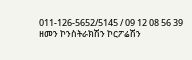011-126-5652/5145 / 09 12 08 56 39
ዘመን ኮንስትራክሽን ኮርፖሬሽን